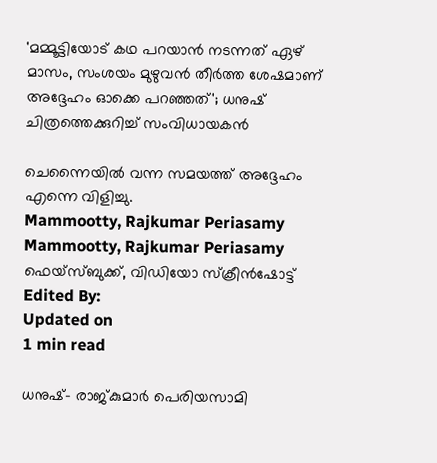'മമ്മൂട്ടിയോട് കഥ പറയാൻ നടന്നത് ഏഴ് മാസം, സംശയം മുഴുവൻ തീർത്ത ശേഷമാണ് അദ്ദേഹം ഓക്കെ പറഞ്ഞത്'; ധനുഷ് ചിത്രത്തെക്കുറിച്ച് സംവിധായകൻ

ചെന്നൈയിൽ വന്ന സമയത്ത് അദ്ദേഹം എന്നെ വിളിച്ചു.
Mammootty, Rajkumar Periasamy
Mammootty, Rajkumar Periasamy ഫെയ്സ്ബുക്ക്, വിഡിയോ സ്ക്രീൻഷോട്ട്
Edited By:
Updated on
1 min read

ധനുഷ്- രാജ്കുമാർ പെരിയസാമി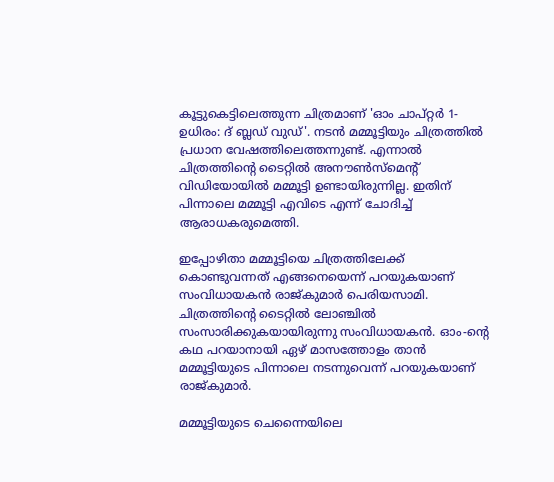കൂട്ടുകെട്ടിലെത്തുന്ന ചിത്രമാണ് 'ഓം ചാപ്റ്റര്‍ 1- ഉധിരം: ദ് ബ്ലഡ് വുഡ്'. നടൻ മമ്മൂട്ടിയും ചിത്രത്തിൽ പ്രധാന വേഷത്തിലെത്തന്നുണ്ട്. എന്നാൽ ചിത്രത്തിന്റെ ടൈറ്റിൽ അനൗൺസ്മെന്റ് വിഡിയോയിൽ മമ്മൂട്ടി ഉണ്ടായിരുന്നില്ല. ഇതിന് പിന്നാലെ മമ്മൂട്ടി എവിടെ എന്ന് ചോദിച്ച് ആരാധകരുമെത്തി.

ഇപ്പോഴിതാ മമ്മൂട്ടിയെ ചിത്രത്തിലേക്ക് കൊണ്ടുവന്നത് എങ്ങനെയെന്ന് പറയുകയാണ് സംവിധായകൻ രാജ്കുമാർ പെരിയസാമി. ചിത്രത്തിന്റെ ടൈറ്റിൽ ലോഞ്ചിൽ സംസാരിക്കുകയായിരുന്നു സംവിധായകൻ. ഓം-ന്റെ കഥ പറയാനായി ഏഴ് മാസത്തോളം താൻ മമ്മൂട്ടിയുടെ പിന്നാലെ നടന്നുവെന്ന് പറയുകയാണ് രാജ്കുമാർ.

മമ്മൂട്ടിയുടെ ചെന്നൈയിലെ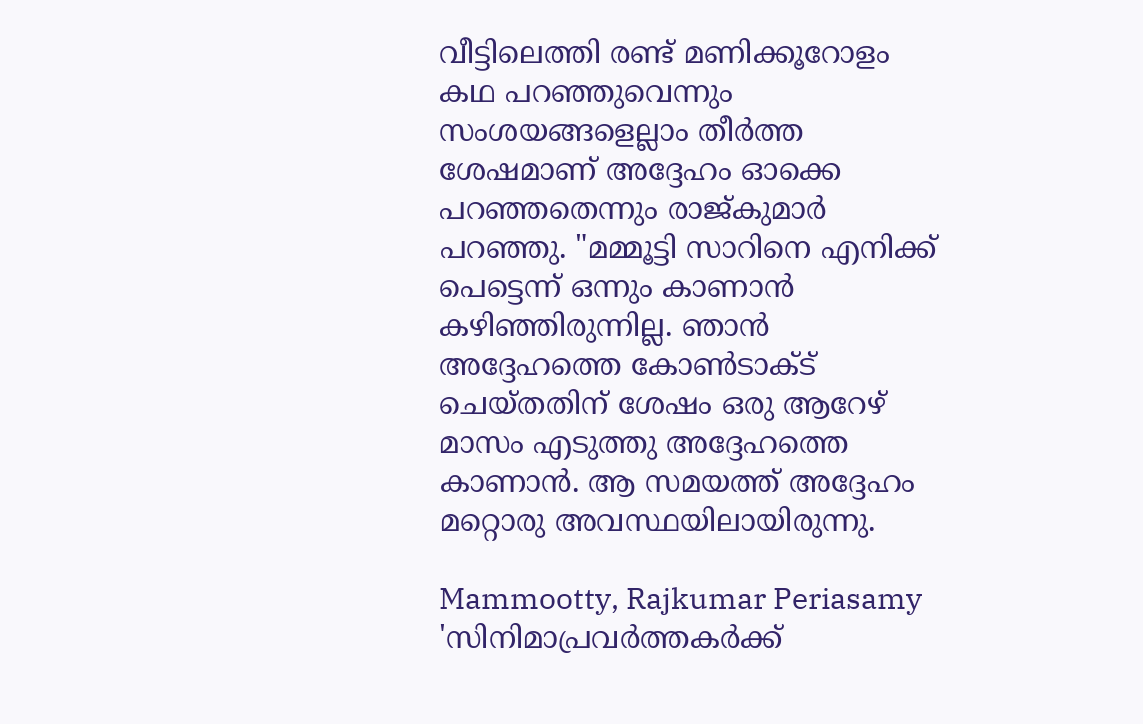വീട്ടിലെത്തി രണ്ട് മണിക്കൂറോളം കഥ പറഞ്ഞുവെന്നും സംശയങ്ങളെല്ലാം തീർത്ത ശേഷമാണ് അദ്ദേഹം ഓക്കെ പറഞ്ഞതെന്നും രാജ്കുമാർ പറഞ്ഞു. "മമ്മൂട്ടി സാറിനെ എനിക്ക് പെട്ടെന്ന് ഒന്നും കാണാൻ കഴിഞ്ഞിരുന്നില്ല. ഞാൻ അദ്ദേഹത്തെ കോൺടാക്ട് ചെയ്തതിന് ശേഷം ഒരു ആറേഴ് മാസം എടുത്തു അദ്ദേഹത്തെ കാണാൻ. ആ സമയത്ത് അദ്ദേഹം മറ്റൊരു അവസ്ഥയിലായിരുന്നു.

Mammootty, Rajkumar Periasamy
'സിനിമാപ്രവര്‍ത്തകര്‍ക്ക്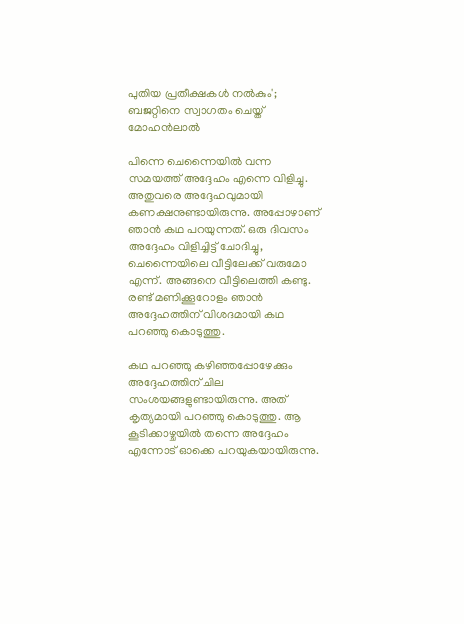പുതിയ പ്രതീക്ഷകള്‍ നല്‍കും'; ബജറ്റിനെ സ്വാഗതം ചെയ്ത് മോഹന്‍ലാല്‍

പിന്നെ ചെന്നൈയിൽ വന്ന സമയത്ത് അദ്ദേഹം എന്നെ വിളിച്ചു. അതുവരെ അദ്ദേഹവുമായി കണക്ഷനുണ്ടായിരുന്നു. അപ്പോഴാണ് ഞാൻ കഥ പറയുന്നത്. ഒരു ദിവസം അദ്ദേഹം വിളിച്ചിട്ട് ചോദിച്ചു, ചെന്നൈയിലെ വീട്ടിലേക്ക് വരുമോ എന്ന്. അങ്ങനെ വീട്ടിലെത്തി കണ്ടു. രണ്ട് മണിക്കൂറോളം ഞാൻ അദ്ദേഹത്തിന് വിശദമായി കഥ പറഞ്ഞു കൊടുത്തു.

കഥ പറഞ്ഞു കഴിഞ്ഞപ്പോഴേക്കും അദ്ദേഹത്തിന് ചില സംശയങ്ങളുണ്ടായിരുന്നു. അത് കൃത്യമായി പറഞ്ഞു കൊടുത്തു. ആ കൂടിക്കാഴ്ചയിൽ തന്നെ അദ്ദേഹം എന്നോട് ഓക്കെ പറയുകയായിരുന്നു.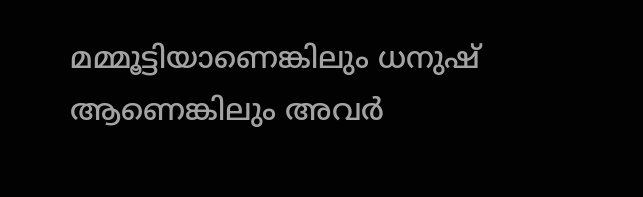മമ്മൂട്ടിയാണെങ്കിലും ധനുഷ് ആണെങ്കിലും അവർ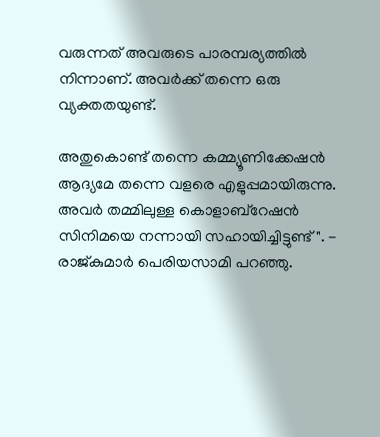വരുന്നത് അവരുടെ പാരമ്പര്യത്തിൽ നിന്നാണ്. അവർക്ക് തന്നെ ഒരു വ്യക്തതയുണ്ട്.

അതുകൊണ്ട് തന്നെ കമ്മ്യൂണിക്കേഷൻ ആദ്യമേ തന്നെ വളരെ എളുപ്പമായിരുന്നു. അവർ തമ്മിലുള്ള കൊളാബ്റേഷൻ സിനിമയെ നന്നായി സഹായിച്ചിട്ടുണ്ട്". - രാജ്കുമാർ പെരിയസാമി പറഞ്ഞു.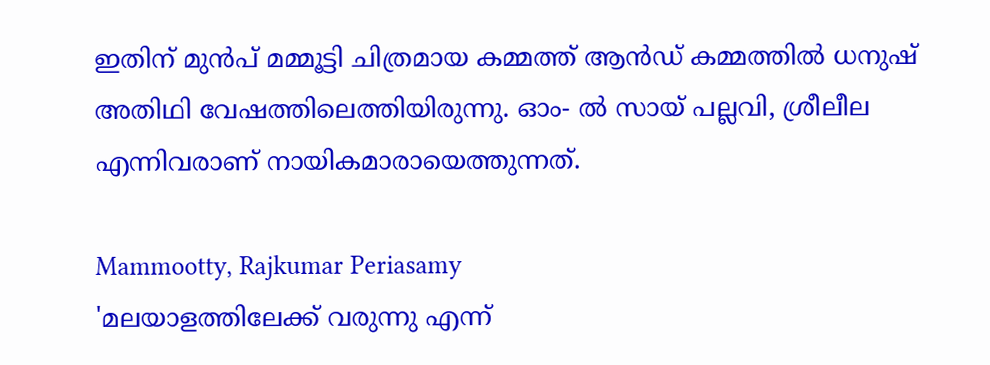ഇതിന് മുൻപ് മമ്മൂട്ടി ചിത്രമായ കമ്മത്ത് ആൻഡ് കമ്മത്തിൽ ധനുഷ് അതിഥി വേഷത്തിലെത്തിയിരുന്നു. ഓം- ൽ സായ് പല്ലവി, ശ്രീലീല എന്നിവരാണ് നായികമാരായെത്തുന്നത്.

Mammootty, Rajkumar Periasamy
'മലയാളത്തിലേക്ക് വരുന്നു എന്ന്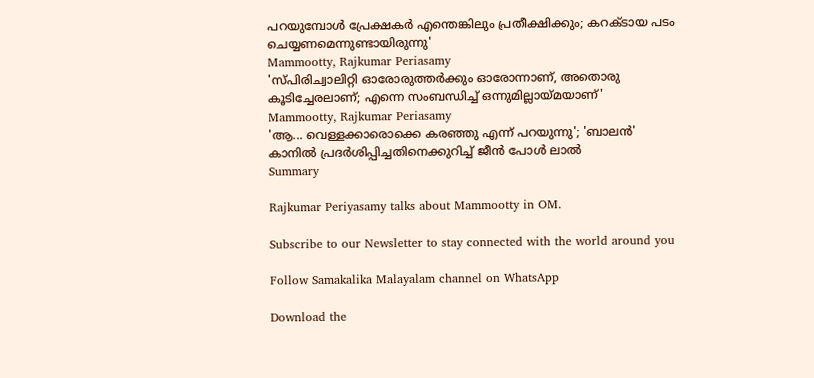പറയുമ്പോൾ പ്രേക്ഷകർ എന്തെങ്കിലും പ്രതീക്ഷിക്കും; കറക്ടായ പടം ചെയ്യണമെന്നുണ്ടായിരുന്നു'
Mammootty, Rajkumar Periasamy
'സ്പിരിച്വാലിറ്റി ഓരോരുത്തർക്കും ഓരോന്നാണ്, അതൊരു കൂടിച്ചേരലാണ്; എന്നെ സംബന്ധിച്ച് ഒന്നുമില്ലായ്മയാണ്'
Mammootty, Rajkumar Periasamy
'ആ... വെള്ളക്കാരൊക്കെ കരഞ്ഞു എന്ന് പറയുന്നു'; 'ബാലൻ' കാനിൽ പ്രദർശിപ്പിച്ചതിനെക്കുറിച്ച് ജീൻ പോൾ ലാൽ
Summary

Rajkumar Periyasamy talks about Mammootty in OM.

Subscribe to our Newsletter to stay connected with the world around you

Follow Samakalika Malayalam channel on WhatsApp

Download the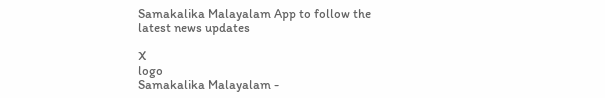Samakalika Malayalam App to follow the latest news updates

X
logo
Samakalika Malayalam -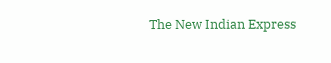The New Indian Express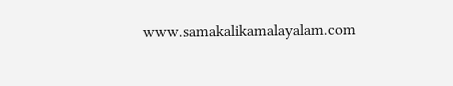www.samakalikamalayalam.com